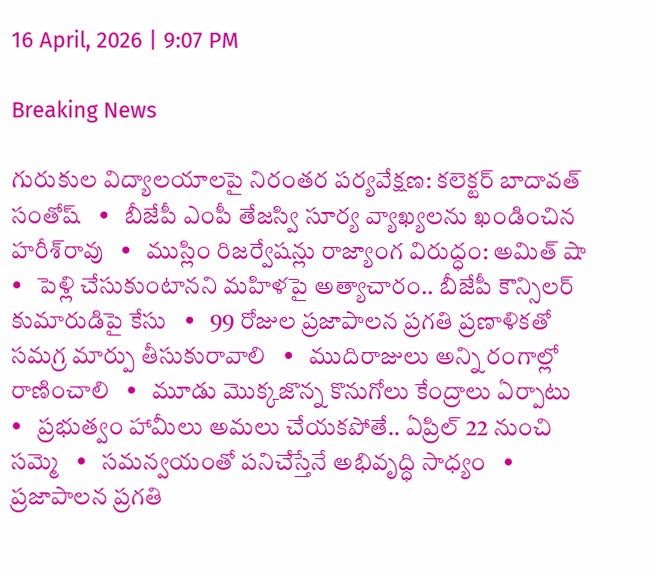16 April, 2026 | 9:07 PM

Breaking News

గురుకుల విద్యాలయాలపై నిరంతర పర్యవేక్షణ: కలెక్టర్ బాదావత్ సంతోష్   •   బీజేపీ ఎంపీ తేజస్వి సూర్య వ్యాఖ్యలను ఖండించిన హరీశ్‌రావు   •   ముస్లిం రిజర్వేషన్లు రాజ్యాంగ విరుద్ధం: అమిత్ షా   •   పెళ్లి చేసుకుంటానని మహిళపై అత్యాచారం.. బీజేపీ కౌన్సిలర్ కుమారుడిపై కేసు   •   99 రోజుల ప్రజాపాలన ప్రగతి ప్రణాళికతో సమగ్ర మార్పు తీసుకురావాలి   •   ముదిరాజులు అన్ని రంగాల్లో రాణించాలి   •   మూడు మొక్కజొన్న కొనుగోలు కేంద్రాలు ఏర్పాటు   •   ప్రభుత్వం హామీలు అమలు చేయకపోతే.. ఏప్రిల్ 22 నుంచి సమ్మె   •   సమన్వయంతో పనిచేస్తేనే అభివృద్ధి సాధ్యం   •   ప్రజాపాలన ప్రగతి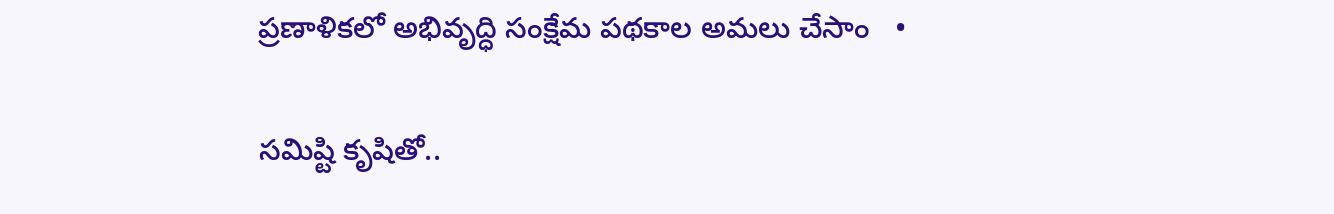ప్రణాళికలో అభివృద్ధి సంక్షేమ పథకాల అమలు చేసాం   •

సమిష్టి కృషితో..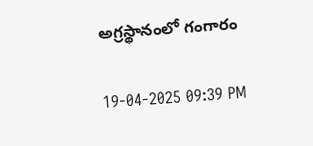అగ్రస్థానంలో గంగారం

19-04-2025 09:39 PM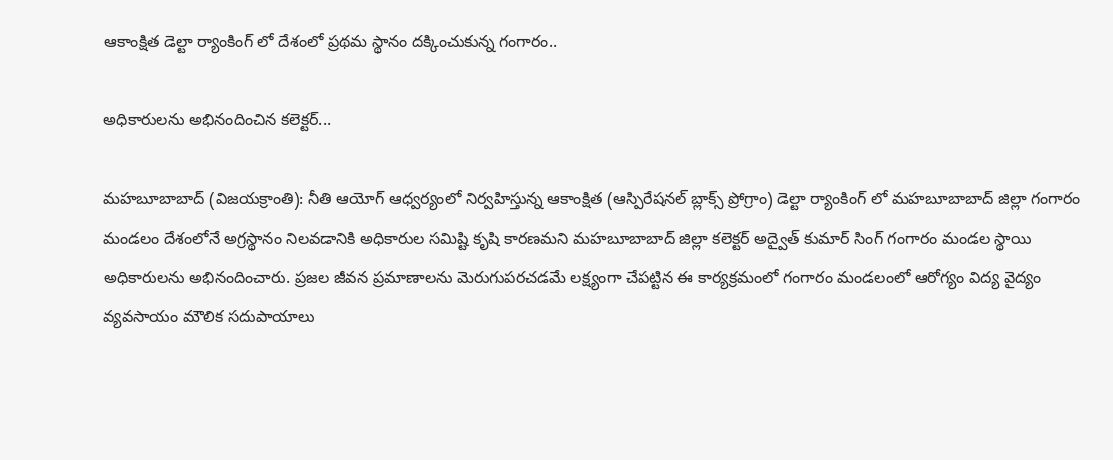ఆకాంక్షిత డెల్టా ర్యాంకింగ్ లో దేశంలో ప్రథమ స్థానం దక్కించుకున్న గంగారం..

అధికారులను అభినందించిన కలెక్టర్...

మహబూబాబాద్ (విజయక్రాంతి): నీతి ఆయోగ్ ఆధ్వర్యంలో నిర్వహిస్తున్న ఆకాంక్షిత (ఆస్పిరేషనల్ బ్లాక్స్ ప్రోగ్రాం) డెల్టా ర్యాంకింగ్ లో మహబూబాబాద్ జిల్లా గంగారం మండలం దేశంలోనే అగ్రస్థానం నిలవడానికి అధికారుల సమిష్టి కృషి కారణమని మహబూబాబాద్ జిల్లా కలెక్టర్ అద్వైత్ కుమార్ సింగ్ గంగారం మండల స్థాయి అధికారులను అభినందించారు. ప్రజల జీవన ప్రమాణాలను మెరుగుపరచడమే లక్ష్యంగా చేపట్టిన ఈ కార్యక్రమంలో గంగారం మండలంలో ఆరోగ్యం విద్య వైద్యం వ్యవసాయం మౌలిక సదుపాయాలు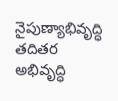నైపుణ్యాభివృద్ధి తదితర అభివృద్ధి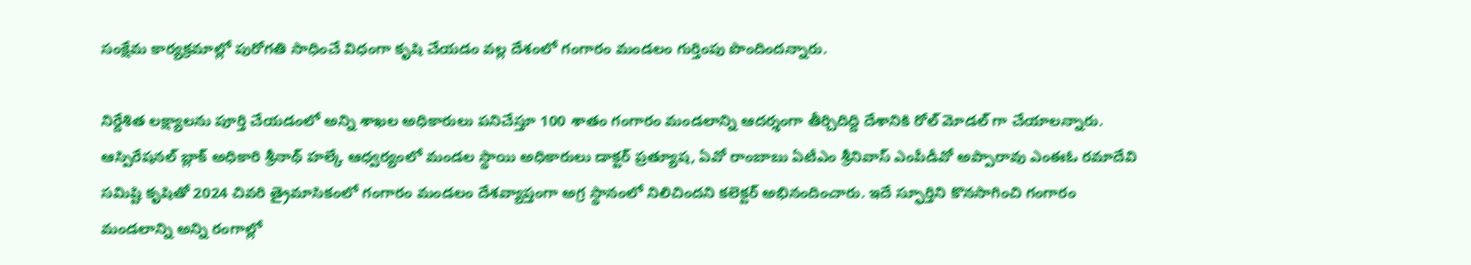సంక్షేమ కార్యక్రమాల్లో పురోగతి సాధించే విధంగా కృషి చేయడం వల్ల దేశంలో గంగారం మండలం గుర్తింపు పొందిందన్నారు.

నిర్దేశిత లక్ష్యాలను పూర్తి చేయడంలో అన్ని శాఖల అధికారులు పనిచేస్తూ 100 శాతం గంగారం మండలాన్ని ఆదర్శంగా తీర్చిదిద్ది దేశానికి రోల్ మోడల్ గా చేయాలన్నారు. ఆస్పిరేషనల్ బ్లాక్ అధికారి శ్రీనాథ్ హల్కే ఆధ్వర్యంలో మండల స్థాయి అధికారులు డాక్టర్ ప్రత్యూష, ఏవో రాంబాబు ఏటీఎం శ్రీనివాస్ ఎంపీడీవో అప్పారావు ఎంఈఓ రమాదేవి సమిష్టి కృషితో 2024 చివరి త్రైమాసికంలో గంగారం మండలం దేశవ్యాప్తంగా అగ్ర స్థానంలో నిలిచిందని కలెక్టర్ అభినందించారు. ఇదే స్ఫూర్తిని కొనసాగించి గంగారం మండలాన్ని అన్ని రంగాల్లో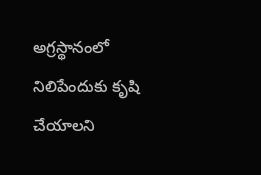అగ్రస్థానంలో నిలిపేందుకు కృషి చేయాలని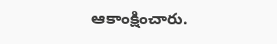ఆకాంక్షించారు.